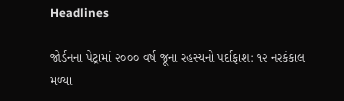Headlines

જોર્ડનના પેટ્રામાં ૨૦૦૦ વર્ષ જૂના રહસ્યનો પર્દાફાશ: ૧૨ નરકંકાલ મળ્યા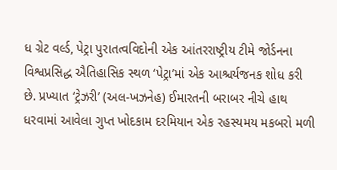ધ ગ્રેટ વર્લ્ડ, પેટ્રા પુરાતત્વવિદોની એક આંતરરાષ્ટ્રીય ટીમે જોર્ડનના વિશ્વપ્રસિદ્ધ ઐતિહાસિક સ્થળ ‘પેટ્રા’માં એક આશ્ચર્યજનક શોધ કરી છે. પ્રખ્યાત ‘ટ્રેઝરી’ (અલ-ખઝનેહ) ઈમારતની બરાબર નીચે હાથ ધરવામાં આવેલા ગુપ્ત ખોદકામ દરમિયાન એક રહસ્યમય મકબરો મળી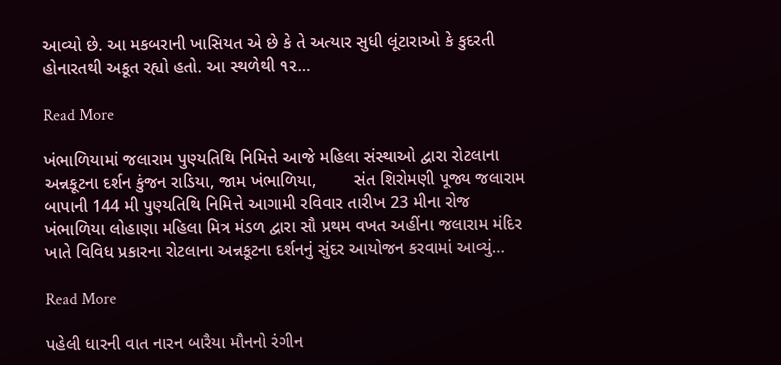આવ્યો છે. આ મકબરાની ખાસિયત એ છે કે તે અત્યાર સુધી લૂંટારાઓ કે કુદરતી હોનારતથી અકૂત રહ્યો હતો. આ સ્થળેથી ૧૨…

Read More

ખંભાળિયામાં જલારામ પુણ્યતિથિ નિમિત્તે આજે મહિલા સંસ્થાઓ દ્વારા રોટલાના અન્નકૂટના દર્શન કુંજન રાડિયા, જામ ખંભાળિયા,        સંત શિરોમણી પૂજ્ય જલારામ બાપાની 144 મી પુણ્યતિથિ નિમિત્તે આગામી રવિવાર તારીખ 23 મીના રોજ ખંભાળિયા લોહાણા મહિલા મિત્ર મંડળ દ્વારા સૌ પ્રથમ વખત અહીંના જલારામ મંદિર ખાતે વિવિધ પ્રકારના રોટલાના અન્નકૂટના દર્શનનું સુંદર આયોજન કરવામાં આવ્યું…

Read More

પહેલી ધારની વાત નારન બારૈયા મૌનનો રંગીન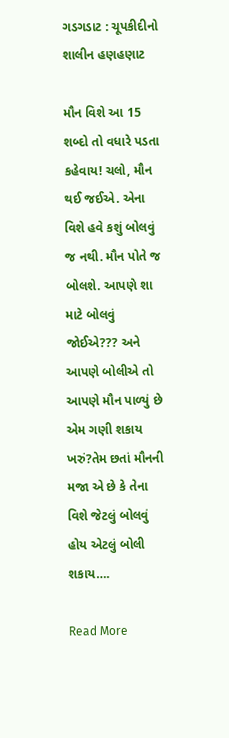ગડગડાટ : ચૂપકીદીનો શાલીન હણહણાટ

મૌન વિશે આ 15 શબ્દો તો વધારે પડતા કહેવાય! ચલો, મૌન થઈ જઈએ. એના વિશે હવે કશું બોલવું જ નથી. મૌન પોતે જ બોલશે. આપણે શા માટે બોલવું જોઈએ??? અને આપણે બોલીએ તો આપણે મૌન પાળ્યું છે એમ ગણી શકાય ખરું?તેમ છતાં મૌનની મજા એ છે કે તેના વિશે જેટલું બોલવું હોય એટલું બોલી શકાય….

Read More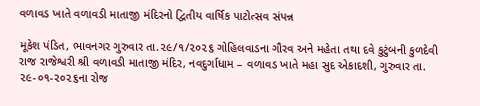વળાવડ ખાતે વળાવડી માતાજી મંદિરનો દ્વિતીય વાર્ષિક પાટોત્સવ સંપન્ન

મૂકેશ પંડિત, ભાવનગર ગુરુવાર તા.૨૯/૧/૨૦૨૬ ગોહિલવાડના ગૌરવ અને મહેતા તથા દવે કુટુંબની કુળદેવી રાજ રાજેશ્વરી શ્રી વળાવડી માતાજી મંદિર, નવદુર્ગાધામ – વળાવડ ખાતે મહા સુદ એકાદશી, ગુરુવાર તા. ૨૯-૦૧-૨૦૨૬ના રોજ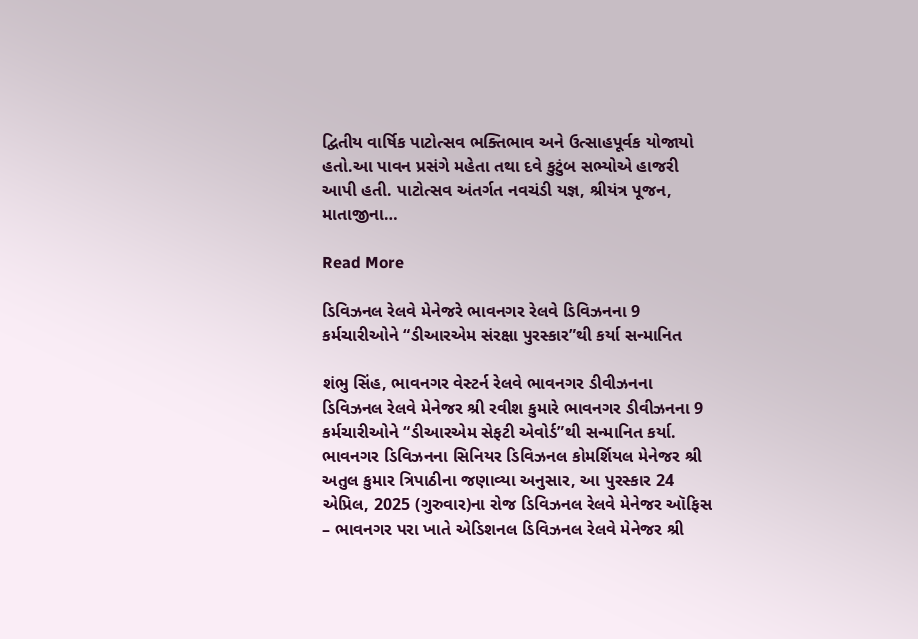દ્વિતીય વાર્ષિક પાટોત્સવ ભક્તિભાવ અને ઉત્સાહપૂર્વક યોજાયો હતો.આ પાવન પ્રસંગે મહેતા તથા દવે કુટુંબ સભ્યોએ હાજરી આપી હતી. પાટોત્સવ અંતર્ગત નવચંડી યજ્ઞ, શ્રીયંત્ર પૂજન, માતાજીના…

Read More

ડિવિઝનલ રેલવે મેનેજરે ભાવનગર રેલવે ડિવિઝનના 9 કર્મચારીઓને “ડીઆરએમ સંરક્ષા પુરસ્કાર”થી કર્યા સન્માનિત

શંભુ સિંહ, ભાવનગર વેસ્ટર્ન રેલવે ભાવનગર ડીવીઝનના ડિવિઝનલ રેલવે મેનેજર શ્રી રવીશ કુમારે ભાવનગર ડીવીઝનના 9 કર્મચારીઓને “ડીઆરએમ સેફટી એવોર્ડ”થી સન્માનિત કર્યા. ભાવનગર ડિવિઝનના સિનિયર ડિવિઝનલ કોમર્શિયલ મેનેજર શ્રી અતુલ કુમાર ત્રિપાઠીના જણાવ્યા અનુસાર, આ પુરસ્કાર 24 એપ્રિલ, 2025 (ગુરુવાર)ના રોજ ડિવિઝનલ રેલવે મેનેજર ઑફિસ – ભાવનગર પરા ખાતે એડિશનલ ડિવિઝનલ રેલવે મેનેજર શ્રી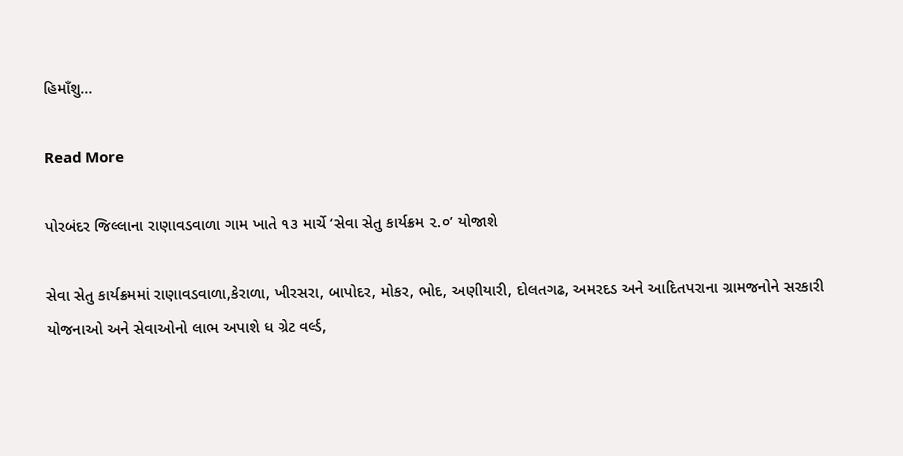હિમાઁશુ…

Read More

પોરબંદર જિલ્લાના રાણાવડવાળા ગામ ખાતે ૧૩ માર્ચે ‘સેવા સેતુ કાર્યક્રમ ૨.૦’ યોજાશે

સેવા સેતુ કાર્યક્રમમાં રાણાવડવાળા,કેરાળા, ખીરસરા, બાપોદર, મોકર, ભોદ, અણીયારી, દોલતગઢ, અમરદડ અને આદિતપરાના ગ્રામજનોને સરકારી યોજનાઓ અને સેવાઓનો લાભ અપાશે ધ ગ્રેટ વર્લ્ડ,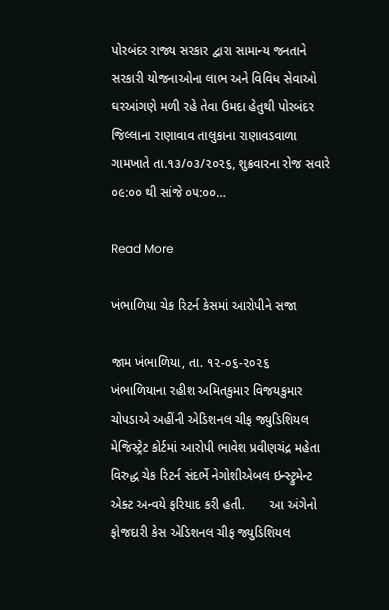પોરબંદર રાજ્ય સરકાર દ્વારા સામાન્ય જનતાને સરકારી યોજનાઓના લાભ અને વિવિધ સેવાઓ ઘરઆંગણે મળી રહે તેવા ઉમદા હેતુથી પોરબંદર જિલ્લાના રાણાવાવ તાલુકાના રાણાવડવાળા ગામખાતે તા.૧૩/૦૩/૨૦૨૬, શુક્રવારના રોજ સવારે ૦૯:૦૦ થી સાંજે ૦૫:૦૦…

Read More

ખંભાળિયા ચેક રિટર્ન કેસમાં આરોપીને સજા

જામ ખંભાળિયા, તા. ૧૨-૦૬-૨૦૨૬       ખંભાળિયાના રહીશ અમિતકુમાર વિજયકુમાર ચોપડાએ અહીંની એડિશનલ ચીફ જ્યુડિશિયલ મેજિસ્ટ્રેટ કોર્ટમાં આરોપી ભાવેશ પ્રવીણચંદ્ર મહેતા વિરુદ્ધ ચેક રિટર્ન સંદર્ભે નેગોશીએબલ ઇન્સ્ટ્રુમેન્ટ એક્ટ અન્વયે ફરિયાદ કરી હતી.       આ અંગેનો ફોજદારી કેસ એડિશનલ ચીફ જ્યુડિશિયલ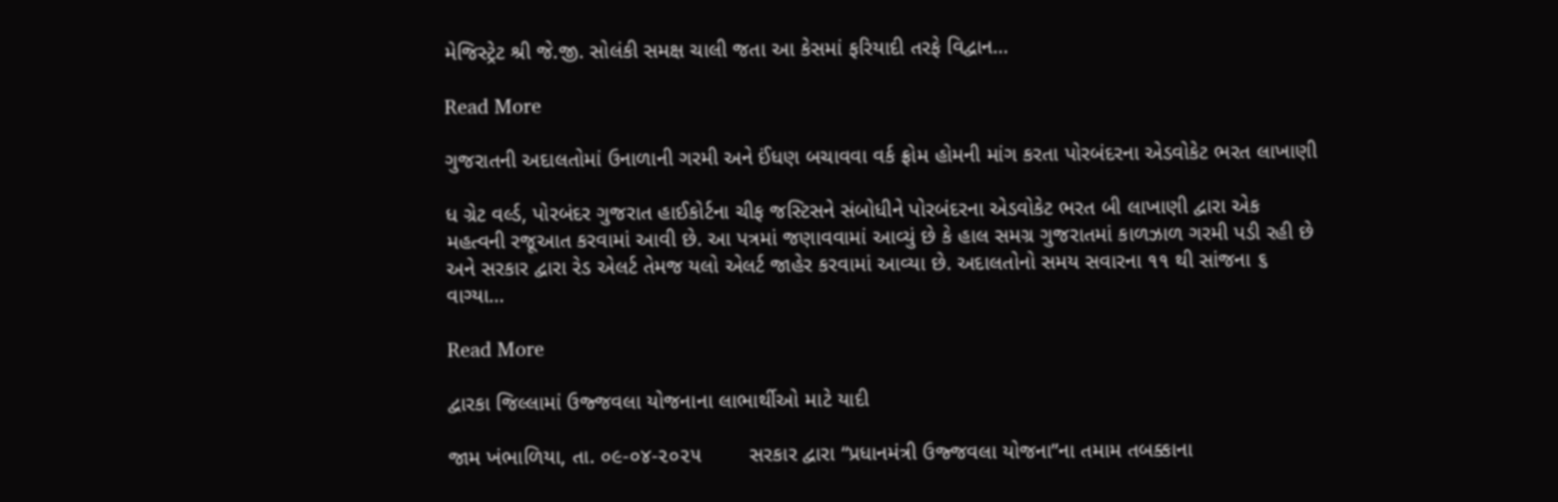મેજિસ્ટ્રેટ શ્રી જે.જી. સોલંકી સમક્ષ ચાલી જતા આ કેસમાં ફરિયાદી તરફે વિદ્વાન…

Read More

ગુજરાતની અદાલતોમાં ઉનાળાની ગરમી અને ઈંધણ બચાવવા વર્ક ફ્રોમ હોમની માંગ કરતા પોરબંદરના એડવોકેટ ભરત લાખાણી

ધ ગ્રેટ વર્લ્ડ, પોરબંદર ગુજરાત હાઈકોર્ટના ચીફ જસ્ટિસને સંબોધીને પોરબંદરના એડવોકેટ ભરત બી લાખાણી દ્વારા એક મહત્વની રજૂઆત કરવામાં આવી છે. આ પત્રમાં જણાવવામાં આવ્યું છે કે હાલ સમગ્ર ગુજરાતમાં કાળઝાળ ગરમી પડી રહી છે અને સરકાર દ્વારા રેડ એલર્ટ તેમજ યલો એલર્ટ જાહેર કરવામાં આવ્યા છે. અદાલતોનો સમય સવારના ૧૧ થી સાંજના ૬ વાગ્યા…

Read More

દ્વારકા જિલ્લામાં ઉજ્જવલા યોજનાના લાભાર્થીઓ માટે યાદી

જામ ખંભાળિયા, તા. ૦૯-૦૪-૨૦૨૫        સરકાર દ્વારા “પ્રધાનમંત્રી ઉજ્જવલા યોજના”ના તમામ તબક્કાના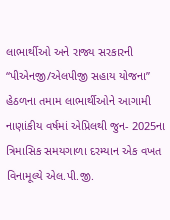લાભાર્થીઓ અને રાજ્ય સરકારની “પીએનજી/એલપીજી સહાય યોજના” હેઠળના તમામ લાભાર્થીઓને આગામી નાણાંકીય વર્ષમાં એપ્રિલથી જુન- 2025ના ત્રિમાસિક સમયગાળા દરમ્યાન એક વખત વિનામૂલ્યે એલ.પી.જી.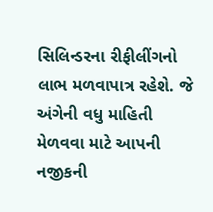સિલિન્ડરના રીફીલીંગનો લાભ મળવાપાત્ર રહેશે. જે અંગેની વધુ માહિતી મેળવવા માટે આપની નજીકની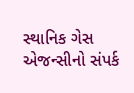સ્થાનિક ગેસ એજન્સીનો સંપર્ક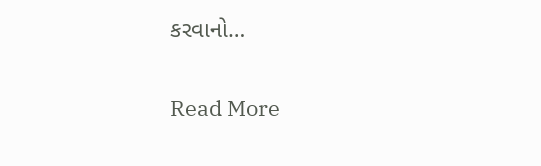કરવાનો…

Read More